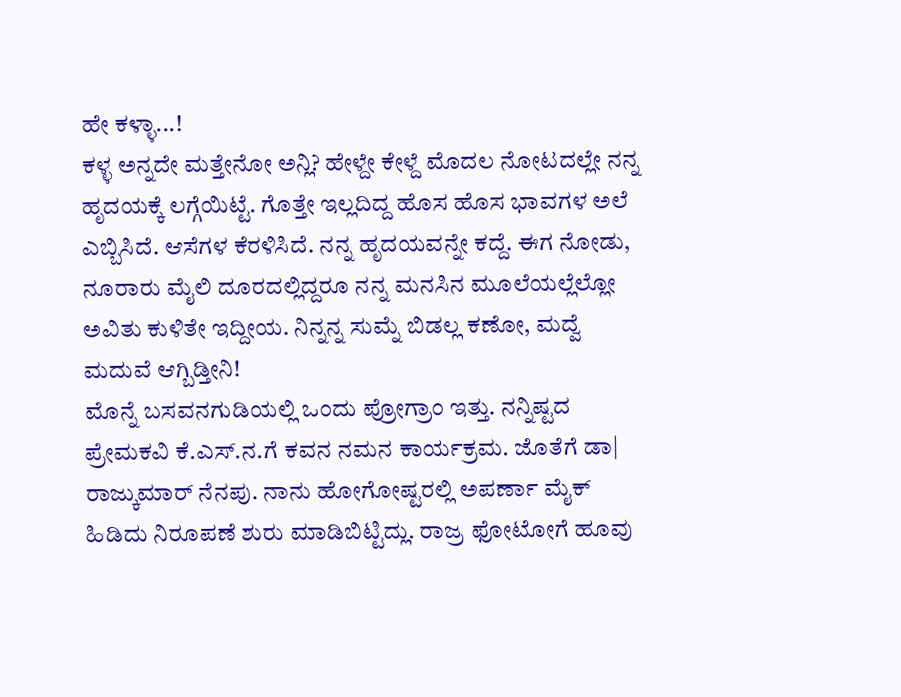ಹೇ ಕಳ್ಳಾ...!
ಕಳ್ಳ ಅನ್ನದೇ ಮತ್ತೇನೋ ಅನ್ಲಿ? ಹೇಳ್ದೇ ಕೇಳ್ದೆ ಮೊದಲ ನೋಟದಲ್ಲೇ ನನ್ನ ಹೃದಯಕ್ಕೆ ಲಗ್ಗೆಯಿಟ್ಟೆ. ಗೊತ್ತೇ ಇಲ್ಲದಿದ್ದ ಹೊಸ ಹೊಸ ಭಾವಗಳ ಅಲೆ ಎಬ್ಬಿಸಿದೆ. ಆಸೆಗಳ ಕೆರಳಿಸಿದೆ. ನನ್ನ ಹೃದಯವನ್ನೇ ಕದ್ದೆ. ಈಗ ನೋಡು, ನೂರಾರು ಮೈಲಿ ದೂರದಲ್ಲಿದ್ದರೂ ನನ್ನ ಮನಸಿನ ಮೂಲೆಯಲ್ಲೆಲ್ಲೋ ಅವಿತು ಕುಳಿತೇ ಇದ್ದೀಯ. ನಿನ್ನನ್ನ ಸುಮ್ನೆ ಬಿಡಲ್ಲ ಕಣೋ, ಮದ್ವೆ ಮದುವೆ ಆಗ್ಬಿಡ್ತೀನಿ!
ಮೊನ್ನೆ ಬಸವನಗುಡಿಯಲ್ಲಿ ಒಂದು ಪ್ರೋಗ್ರಾಂ ಇತ್ತು. ನನ್ನಿಷ್ಟದ ಪ್ರೇಮಕವಿ ಕೆ.ಎಸ್.ನ.ಗೆ ಕವನ ನಮನ ಕಾರ್ಯಕ್ರಮ. ಜೊತೆಗೆ ಡಾ| ರಾಜ್ಕುಮಾರ್ ನೆನಪು. ನಾನು ಹೋಗೋಷ್ಟರಲ್ಲಿ ಅಪರ್ಣಾ ಮೈಕ್ ಹಿಡಿದು ನಿರೂಪಣೆ ಶುರು ಮಾಡಿಬಿಟ್ಟಿದ್ಲು. ರಾಜ್ರ ಫೋಟೋಗೆ ಹೂವು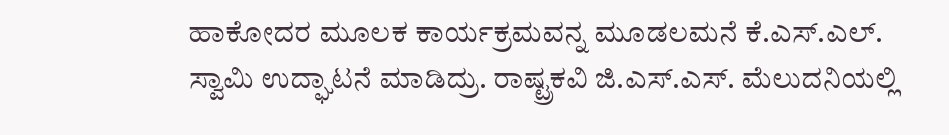ಹಾಕೋದರ ಮೂಲಕ ಕಾರ್ಯಕ್ರಮವನ್ನ ಮೂಡಲಮನೆ ಕೆ.ಎಸ್.ಎಲ್. ಸ್ವಾಮಿ ಉದ್ಘಾಟನೆ ಮಾಡಿದ್ರು. ರಾಷ್ಟ್ರಕವಿ ಜಿ.ಎಸ್.ಎಸ್. ಮೆಲುದನಿಯಲ್ಲಿ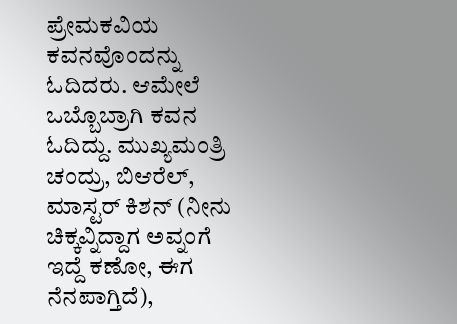ಪ್ರೇಮಕವಿಯ ಕವನವೊಂದನ್ನು ಓದಿದರು. ಆಮೇಲೆ ಒಬ್ಬೊಬ್ರಾಗಿ ಕವನ ಓದಿದ್ದು. ಮುಖ್ಯಮಂತ್ರಿ ಚಂದ್ರು, ಬಿಆರೆಲ್, ಮಾಸ್ಟರ್ ಕಿಶನ್ (ನೀನು ಚಿಕ್ಕವ್ನಿದ್ದಾಗ ಅವ್ನಂಗೆ ಇದ್ದೆ ಕಣೋ, ಈಗ ನೆನಪಾಗ್ತಿದೆ),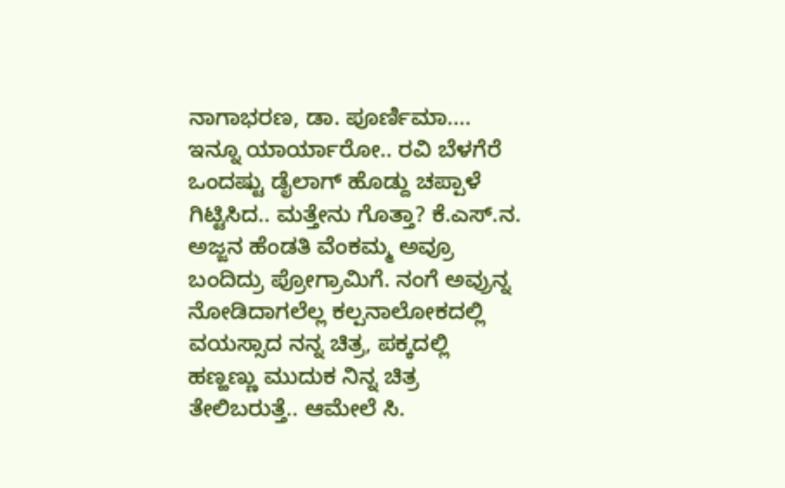ನಾಗಾಭರಣ, ಡಾ. ಪೂರ್ಣಿಮಾ.... ಇನ್ನೂ ಯಾರ್ಯಾರೋ.. ರವಿ ಬೆಳಗೆರೆ ಒಂದಷ್ಟು ಡೈಲಾಗ್ ಹೊಡ್ದು ಚಪ್ಪಾಳೆ ಗಿಟ್ಟಿಸಿದ.. ಮತ್ತೇನು ಗೊತ್ತಾ? ಕೆ.ಎಸ್.ನ. ಅಜ್ಜನ ಹೆಂಡತಿ ವೆಂಕಮ್ಮ ಅವ್ರೂ ಬಂದಿದ್ರು ಪ್ರೋಗ್ರಾಮಿಗೆ. ನಂಗೆ ಅವ್ರುನ್ನ ನೋಡಿದಾಗಲೆಲ್ಲ ಕಲ್ಪನಾಲೋಕದಲ್ಲಿ ವಯಸ್ಸಾದ ನನ್ನ ಚಿತ್ರ, ಪಕ್ಕದಲ್ಲಿ ಹಣ್ಹಣ್ಣು ಮುದುಕ ನಿನ್ನ ಚಿತ್ರ ತೇಲಿಬರುತ್ತೆ.. ಆಮೇಲೆ ಸಿ.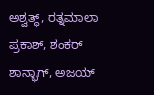ಅಶ್ವತ್ಥ್, ರತ್ನಮಾಲಾ ಪ್ರಕಾಶ್, ಶಂಕರ್ ಶಾನ್ಭಾಗ್, ಅಜಯ್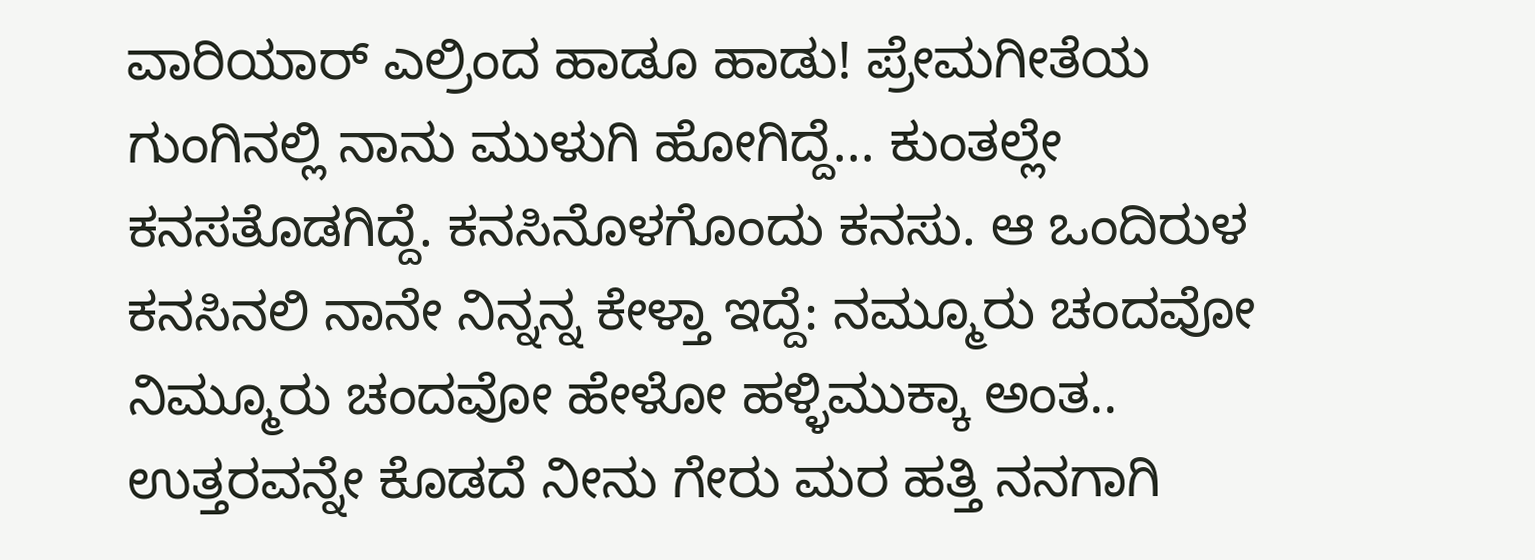ವಾರಿಯಾರ್ ಎಲ್ರಿಂದ ಹಾಡೂ ಹಾಡು! ಪ್ರೇಮಗೀತೆಯ ಗುಂಗಿನಲ್ಲಿ ನಾನು ಮುಳುಗಿ ಹೋಗಿದ್ದೆ... ಕುಂತಲ್ಲೇ ಕನಸತೊಡಗಿದ್ದೆ. ಕನಸಿನೊಳಗೊಂದು ಕನಸು. ಆ ಒಂದಿರುಳ ಕನಸಿನಲಿ ನಾನೇ ನಿನ್ನನ್ನ ಕೇಳ್ತಾ ಇದ್ದೆ: ನಮ್ಮೂರು ಚಂದವೋ ನಿಮ್ಮೂರು ಚಂದವೋ ಹೇಳೋ ಹಳ್ಳಿಮುಕ್ಕಾ ಅಂತ.. ಉತ್ತರವನ್ನೇ ಕೊಡದೆ ನೀನು ಗೇರು ಮರ ಹತ್ತಿ ನನಗಾಗಿ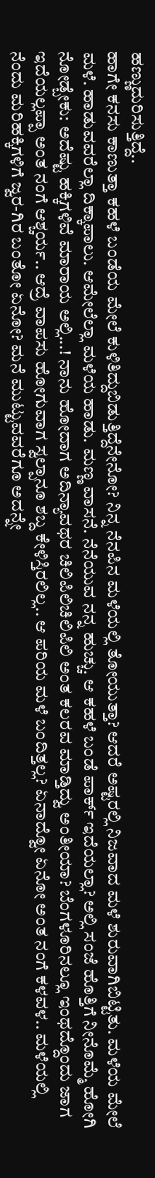ಹಣ್ಣುದುರಿಸುತ್ತಿದ್ದೆ..
ಹಾಗೇ ಕನಸು ಕಾಣುತ್ತಾ ಕಹಳೆ ಬಂಡೆಯ ಮೇಲೆ ಕುಳಿತಿದ್ದುಬಿಡುತ್ತಿದ್ದೆನೇನೋ? ನಿನ್ನ ನೆನಪಿನ ಮಳೆಯಲ್ಲಿ ತೋಯುತ್ತಾ? ಆದರೆ ಅಷ್ಟರಲ್ಲಿ ನಿಜವಾದ ಮಳೆ ಶುರುವಾಗಿಬಿಟ್ಟಿತು. ಮಳೆಯ ಮೇಲೆ ಮಳೆ. ಹಾಡುವವರೆಲ್ಲಾ ದಿಕ್ಕಾಪಾಲು. ಆಮೇಲೆಲ್ಲಾ ಮಳೆಯ ಹಾಡು. ಮಣ್ಣ ವಾಸನೆ. ನೆನೆಯುವ ನನ್ನ ಹುಚ್ಚು. ಆ ಕಹಳೆ ಬಂಡೆ ಪಾರ್ಕ್ ಇದೆಯಲ್ಲಾ? ಅಲ್ಲಿ ಸಂಜೆ ಹೊತ್ತಿಗೆ ನೀನೊಮ್ಮೆ ಹೋಗಿ ನೋಡ್ಬೇಕು: ಅದೆಷ್ಟು ಹಕ್ಕಿಗಳಿವೆ ಮಾರಾಯ ಅಲ್ಲಿ...! ನಾನು ಹೋದಾಗ ಅದಿನ್ಯಾವಥರ ಚಿಲಿಪಿಲಿಚಿಲಿಪಿಲಿ ಅಂತ ಕಲರವ ಮಾಡ್ತಿದ್ವು ಅಂತೀಯಾ? ಬೆಂಗಳೂರಿನಲ್ಲೂ ಇಂಥದ್ದೊಂದು ಜಾಗ ಇದೆಯಲ್ಲಪ್ಪಾ ಅಂತ ನಂಗೆ ಆಶ್ಚರ್ಯ.. ಆದ್ರೆ ವಾಪಸು ಹೋಗುವಾಗ ಸ್ವಲ್ಪಾನೂ ಶಬ್ದ ಕೇಳಿಸ್ತಿರಲಿಲ್ಲ.. ಆ ಪರಿಯ ಮಳೆ ಬಂದಿತ್ತಲ್ಲ? ಏನಾದ್ವೋ ಏನೋ ಅಂತ ನಂಗೆ ಕಳವಳ.. ಮಳೆಯಲ್ಲಿ ನೆಂದು ಮರಿಹಕ್ಕಿಗಳಿಗೆ ಜ್ವರ-ಗಿರ ಬಂತೋ ಏನೋ? ಮನೆ ಮುಟ್ಟುವವರೆಗೂ ಅದನ್ನೇ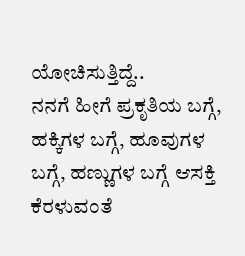ಯೋಚಿಸುತ್ತಿದ್ದೆ..
ನನಗೆ ಹೀಗೆ ಪ್ರಕೃತಿಯ ಬಗ್ಗೆ, ಹಕ್ಕಿಗಳ ಬಗ್ಗೆ, ಹೂವುಗಳ ಬಗ್ಗೆ, ಹಣ್ಣುಗಳ ಬಗ್ಗೆ ಆಸಕ್ತಿ ಕೆರಳುವಂತೆ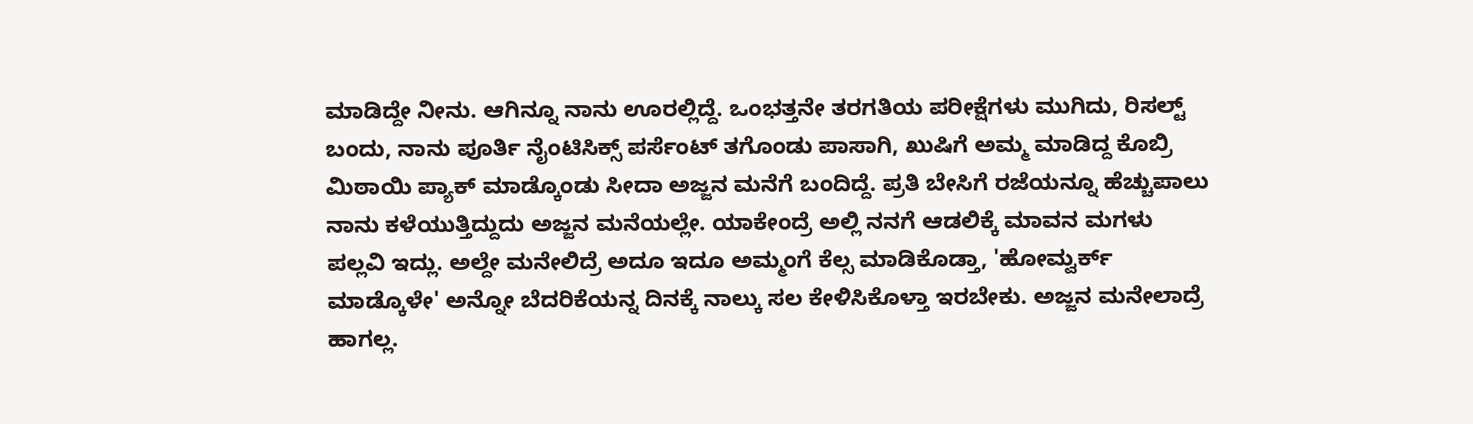ಮಾಡಿದ್ದೇ ನೀನು. ಆಗಿನ್ನೂ ನಾನು ಊರಲ್ಲಿದ್ದೆ. ಒಂಭತ್ತನೇ ತರಗತಿಯ ಪರೀಕ್ಷೆಗಳು ಮುಗಿದು, ರಿಸಲ್ಟ್ ಬಂದು, ನಾನು ಪೂರ್ತಿ ನೈಂಟಿಸಿಕ್ಸ್ ಪರ್ಸೆಂಟ್ ತಗೊಂಡು ಪಾಸಾಗಿ, ಖುಷಿಗೆ ಅಮ್ಮ ಮಾಡಿದ್ದ ಕೊಬ್ರಿ ಮಿಠಾಯಿ ಪ್ಯಾಕ್ ಮಾಡ್ಕೊಂಡು ಸೀದಾ ಅಜ್ಜನ ಮನೆಗೆ ಬಂದಿದ್ದೆ. ಪ್ರತಿ ಬೇಸಿಗೆ ರಜೆಯನ್ನೂ ಹೆಚ್ಚುಪಾಲು ನಾನು ಕಳೆಯುತ್ತಿದ್ದುದು ಅಜ್ಜನ ಮನೆಯಲ್ಲೇ. ಯಾಕೇಂದ್ರೆ ಅಲ್ಲಿ ನನಗೆ ಆಡಲಿಕ್ಕೆ ಮಾವನ ಮಗಳು ಪಲ್ಲವಿ ಇದ್ಲು. ಅಲ್ದೇ ಮನೇಲಿದ್ರೆ ಅದೂ ಇದೂ ಅಮ್ಮಂಗೆ ಕೆಲ್ಸ ಮಾಡಿಕೊಡ್ತಾ, 'ಹೋಮ್ವರ್ಕ್ ಮಾಡ್ಕೊಳೇ' ಅನ್ನೋ ಬೆದರಿಕೆಯನ್ನ ದಿನಕ್ಕೆ ನಾಲ್ಕು ಸಲ ಕೇಳಿಸಿಕೊಳ್ತಾ ಇರಬೇಕು. ಅಜ್ಜನ ಮನೇಲಾದ್ರೆ ಹಾಗಲ್ಲ.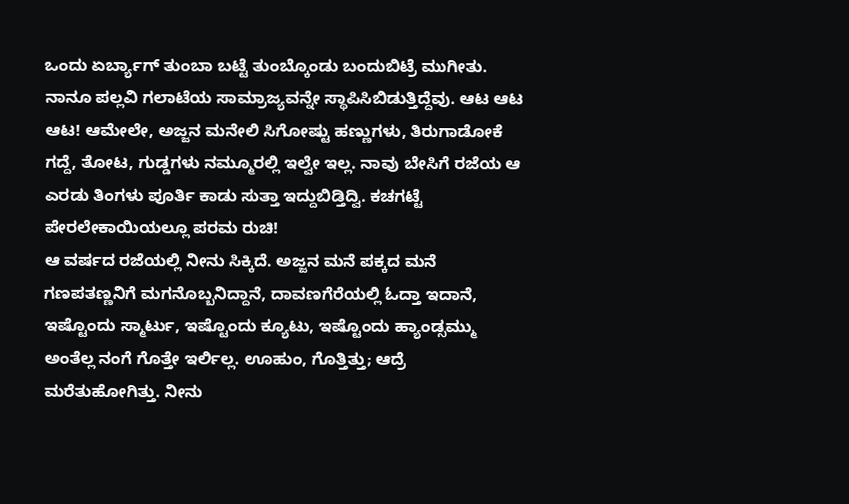ಒಂದು ಏರ್ಬ್ಯಾಗ್ ತುಂಬಾ ಬಟ್ಟೆ ತುಂಬ್ಕೊಂಡು ಬಂದುಬಿಟ್ರೆ ಮುಗೀತು. ನಾನೂ ಪಲ್ಲವಿ ಗಲಾಟೆಯ ಸಾಮ್ರಾಜ್ಯವನ್ನೇ ಸ್ಥಾಪಿಸಿಬಿಡುತ್ತಿದ್ದೆವು. ಆಟ ಆಟ ಆಟ! ಆಮೇಲೇ, ಅಜ್ಜನ ಮನೇಲಿ ಸಿಗೋಷ್ಟು ಹಣ್ಣುಗಳು, ತಿರುಗಾಡೋಕೆ ಗದ್ದೆ, ತೋಟ, ಗುಡ್ಡಗಳು ನಮ್ಮೂರಲ್ಲಿ ಇಲ್ವೇ ಇಲ್ಲ. ನಾವು ಬೇಸಿಗೆ ರಜೆಯ ಆ ಎರಡು ತಿಂಗಳು ಪೂರ್ತಿ ಕಾಡು ಸುತ್ತಾ ಇದ್ದುಬಿಡ್ತಿದ್ವಿ. ಕಚಗಟ್ಟೆ ಪೇರಲೇಕಾಯಿಯಲ್ಲೂ ಪರಮ ರುಚಿ!
ಆ ವರ್ಷದ ರಜೆಯಲ್ಲಿ ನೀನು ಸಿಕ್ಕಿದೆ. ಅಜ್ಜನ ಮನೆ ಪಕ್ಕದ ಮನೆ ಗಣಪತಣ್ಣನಿಗೆ ಮಗನೊಬ್ಬನಿದ್ದಾನೆ, ದಾವಣಗೆರೆಯಲ್ಲಿ ಓದ್ತಾ ಇದಾನೆ, ಇಷ್ಟೊಂದು ಸ್ಮಾರ್ಟು, ಇಷ್ಟೊಂದು ಕ್ಯೂಟು, ಇಷ್ಟೊಂದು ಹ್ಯಾಂಡ್ಸಮ್ಮು ಅಂತೆಲ್ಲ ನಂಗೆ ಗೊತ್ತೇ ಇರ್ಲಿಲ್ಲ. ಊಹುಂ, ಗೊತ್ತಿತ್ತು; ಆದ್ರೆ ಮರೆತುಹೋಗಿತ್ತು. ನೀನು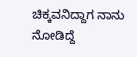ಚಿಕ್ಕವನಿದ್ದಾಗ ನಾನು ನೋಡಿದ್ದೆ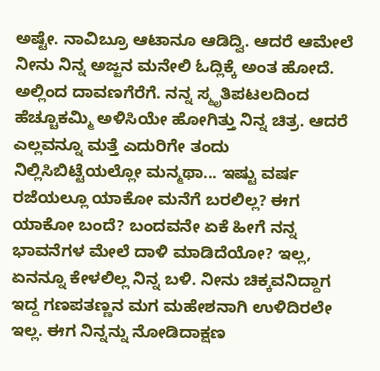ಅಷ್ಟೇ. ನಾವಿಬ್ರೂ ಆಟಾನೂ ಆಡಿದ್ವಿ. ಆದರೆ ಆಮೇಲೆ ನೀನು ನಿನ್ನ ಅಜ್ಜನ ಮನೇಲಿ ಓದ್ಲಿಕ್ಕೆ ಅಂತ ಹೋದೆ. ಅಲ್ಲಿಂದ ದಾವಣಗೆರೆಗೆ. ನನ್ನ ಸ್ಮೃತಿಪಟಲದಿಂದ ಹೆಚ್ಚೂಕಮ್ಮಿ ಅಳಿಸಿಯೇ ಹೋಗಿತ್ತು ನಿನ್ನ ಚಿತ್ರ. ಆದರೆ ಎಲ್ಲವನ್ನೂ ಮತ್ತೆ ಎದುರಿಗೇ ತಂದು ನಿಲ್ಲಿಸಿಬಿಟ್ಟೆಯಲ್ಲೋ ಮನ್ಮಥಾ... ಇಷ್ಟು ವರ್ಷ ರಜೆಯಲ್ಲೂ ಯಾಕೋ ಮನೆಗೆ ಬರಲಿಲ್ಲ? ಈಗ ಯಾಕೋ ಬಂದೆ? ಬಂದವನೇ ಏಕೆ ಹೀಗೆ ನನ್ನ ಭಾವನೆಗಳ ಮೇಲೆ ದಾಳಿ ಮಾಡಿದೆಯೋ? ಇಲ್ಲ, ಏನನ್ನೂ ಕೇಳಲಿಲ್ಲ ನಿನ್ನ ಬಳಿ. ನೀನು ಚಿಕ್ಕವನಿದ್ದಾಗ ಇದ್ದ ಗಣಪತಣ್ಣನ ಮಗ ಮಹೇಶನಾಗಿ ಉಳಿದಿರಲೇ ಇಲ್ಲ. ಈಗ ನಿನ್ನನ್ನು ನೋಡಿದಾಕ್ಷಣ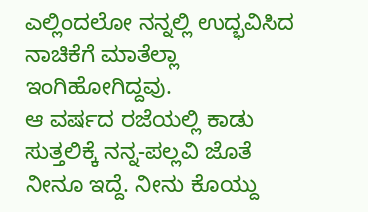ಎಲ್ಲಿಂದಲೋ ನನ್ನಲ್ಲಿ ಉದ್ಭವಿಸಿದ ನಾಚಿಕೆಗೆ ಮಾತೆಲ್ಲಾ ಇಂಗಿಹೋಗಿದ್ದವು.
ಆ ವರ್ಷದ ರಜೆಯಲ್ಲಿ ಕಾಡು ಸುತ್ತಲಿಕ್ಕೆ ನನ್ನ-ಪಲ್ಲವಿ ಜೊತೆ ನೀನೂ ಇದ್ದೆ. ನೀನು ಕೊಯ್ದು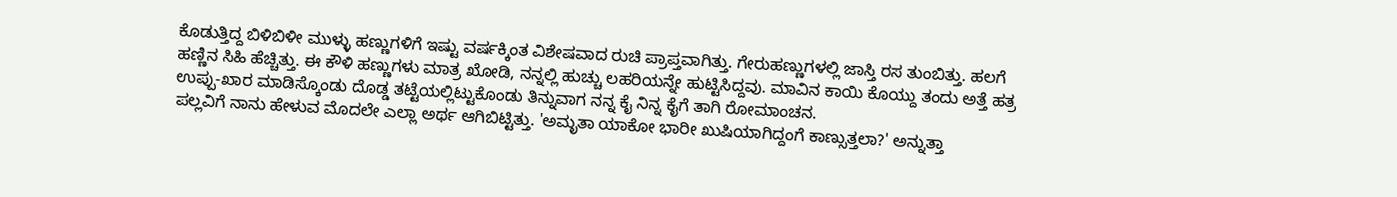ಕೊಡುತ್ತಿದ್ದ ಬಿಳಿಬಿಳೀ ಮುಳ್ಳು ಹಣ್ಣುಗಳಿಗೆ ಇಷ್ಟು ವರ್ಷಕ್ಕಿಂತ ವಿಶೇಷವಾದ ರುಚಿ ಪ್ರಾಪ್ತವಾಗಿತ್ತು. ಗೇರುಹಣ್ಣುಗಳಲ್ಲಿ ಜಾಸ್ತಿ ರಸ ತುಂಬಿತ್ತು. ಹಲಗೆ ಹಣ್ಣಿನ ಸಿಹಿ ಹೆಚ್ಚಿತ್ತು. ಈ ಕೌಳಿ ಹಣ್ಣುಗಳು ಮಾತ್ರ ಖೋಡಿ, ನನ್ನಲ್ಲಿ ಹುಚ್ಚು ಲಹರಿಯನ್ನೇ ಹುಟ್ಟಿಸಿದ್ದವು. ಮಾವಿನ ಕಾಯಿ ಕೊಯ್ದು ತಂದು ಅತ್ತೆ ಹತ್ರ ಉಪ್ಪು-ಖಾರ ಮಾಡಿಸ್ಕೊಂಡು ದೊಡ್ಡ ತಟ್ಟೆಯಲ್ಲಿಟ್ಟುಕೊಂಡು ತಿನ್ನುವಾಗ ನನ್ನ ಕೈ ನಿನ್ನ ಕೈಗೆ ತಾಗಿ ರೋಮಾಂಚನ.
ಪಲ್ಲವಿಗೆ ನಾನು ಹೇಳುವ ಮೊದಲೇ ಎಲ್ಲಾ ಅರ್ಥ ಆಗಿಬಿಟ್ಟಿತ್ತು. 'ಅಮೃತಾ ಯಾಕೋ ಭಾರೀ ಖುಷಿಯಾಗಿದ್ದಂಗೆ ಕಾಣ್ಸುತ್ತಲಾ?' ಅನ್ನುತ್ತಾ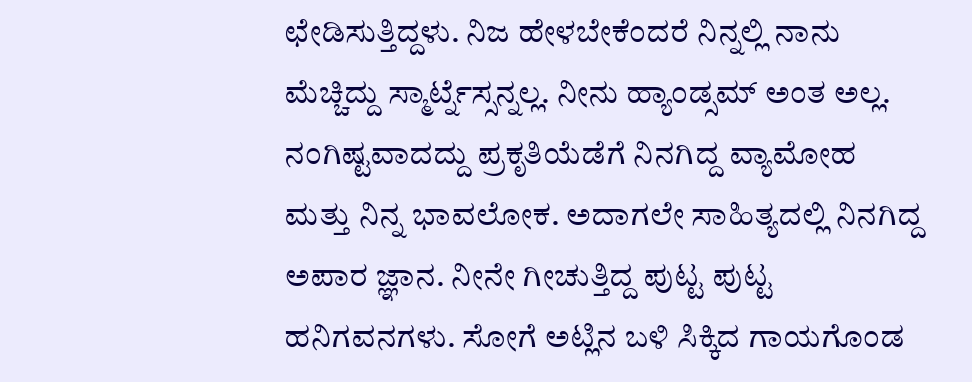ಛೇಡಿಸುತ್ತಿದ್ದಳು. ನಿಜ ಹೇಳಬೇಕೆಂದರೆ ನಿನ್ನಲ್ಲಿ ನಾನು ಮೆಚ್ಚಿದ್ದು ಸ್ಮಾರ್ಟ್ನೆಸ್ಸನ್ನಲ್ಲ. ನೀನು ಹ್ಯಾಂಡ್ಸಮ್ ಅಂತ ಅಲ್ಲ. ನಂಗಿಷ್ಟವಾದದ್ದು ಪ್ರಕೃತಿಯೆಡೆಗೆ ನಿನಗಿದ್ದ ವ್ಯಾಮೋಹ ಮತ್ತು ನಿನ್ನ ಭಾವಲೋಕ. ಅದಾಗಲೇ ಸಾಹಿತ್ಯದಲ್ಲಿ ನಿನಗಿದ್ದ ಅಪಾರ ಜ್ಞಾನ. ನೀನೇ ಗೀಚುತ್ತಿದ್ದ ಪುಟ್ಟ ಪುಟ್ಟ ಹನಿಗವನಗಳು. ಸೋಗೆ ಅಟ್ಲಿನ ಬಳಿ ಸಿಕ್ಕಿದ ಗಾಯಗೊಂಡ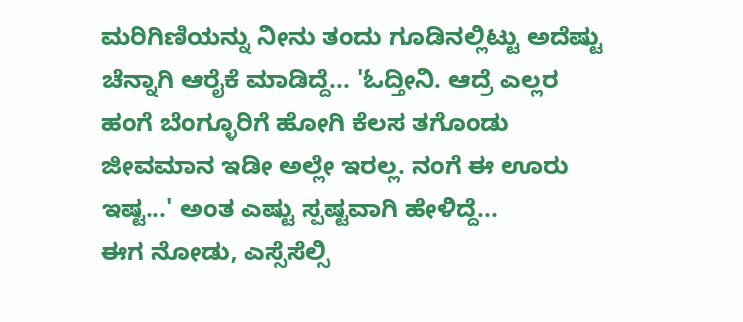ಮರಿಗಿಣಿಯನ್ನು ನೀನು ತಂದು ಗೂಡಿನಲ್ಲಿಟ್ಟು ಅದೆಷ್ಟು ಚೆನ್ನಾಗಿ ಆರೈಕೆ ಮಾಡಿದ್ದೆ... 'ಓದ್ತೀನಿ. ಆದ್ರೆ ಎಲ್ಲರ ಹಂಗೆ ಬೆಂಗ್ಳೂರಿಗೆ ಹೋಗಿ ಕೆಲಸ ತಗೊಂಡು ಜೀವಮಾನ ಇಡೀ ಅಲ್ಲೇ ಇರಲ್ಲ. ನಂಗೆ ಈ ಊರು ಇಷ್ಟ...' ಅಂತ ಎಷ್ಟು ಸ್ಪಷ್ಟವಾಗಿ ಹೇಳಿದ್ದೆ...
ಈಗ ನೋಡು, ಎಸ್ಸೆಸೆಲ್ಸಿ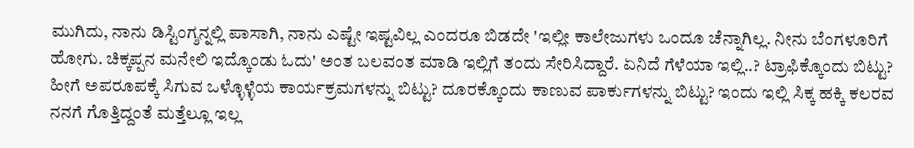ಮುಗಿದು, ನಾನು ಡಿಸ್ಟಿಂಗ್ಶನ್ನಲ್ಲಿ ಪಾಸಾಗಿ, ನಾನು ಎಷ್ಟೇ ಇಷ್ಟವಿಲ್ಲ ಎಂದರೂ ಬಿಡದೇ 'ಇಲ್ಲೀ ಕಾಲೇಜುಗಳು ಒಂದೂ ಚೆನ್ನಾಗಿಲ್ಲ. ನೀನು ಬೆಂಗಳೂರಿಗೆ ಹೋಗು. ಚಿಕ್ಕಪ್ಪನ ಮನೇಲಿ ಇದ್ಕೊಂಡು ಓದು' ಅಂತ ಬಲವಂತ ಮಾಡಿ ಇಲ್ಲಿಗೆ ತಂದು ಸೇರಿಸಿದ್ದಾರೆ. ಏನಿದೆ ಗೆಳೆಯಾ ಇಲ್ಲಿ..? ಟ್ರಾಫಿಕ್ಕೊಂದು ಬಿಟ್ಟು? ಹೀಗೆ ಅಪರೂಪಕ್ಕೆ ಸಿಗುವ ಒಳ್ಳೊಳ್ಳೆಯ ಕಾರ್ಯಕ್ರಮಗಳನ್ನು ಬಿಟ್ಟು? ದೂರಕ್ಕೊಂದು ಕಾಣುವ ಪಾರ್ಕುಗಳನ್ನು ಬಿಟ್ಟು? ಇಂದು ಇಲ್ಲಿ ಸಿಕ್ಕ ಹಕ್ಕಿ ಕಲರವ ನನಗೆ ಗೊತ್ತಿದ್ದಂತೆ ಮತ್ತೆಲ್ಲೂ ಇಲ್ಲ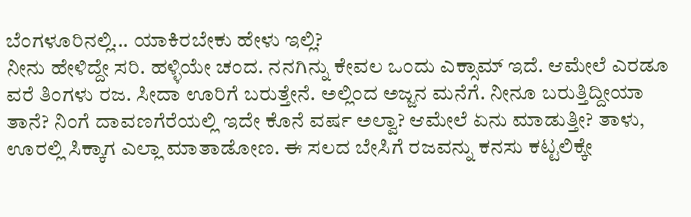ಬೆಂಗಳೂರಿನಲ್ಲಿ... ಯಾಕಿರಬೇಕು ಹೇಳು ಇಲ್ಲಿ?
ನೀನು ಹೇಳಿದ್ದೇ ಸರಿ. ಹಳ್ಳಿಯೇ ಚಂದ. ನನಗಿನ್ನು ಕೇವಲ ಒಂದು ಎಕ್ಸಾಮ್ ಇದೆ. ಆಮೇಲೆ ಎರಡೂ ವರೆ ತಿಂಗಳು ರಜ. ಸೀದಾ ಊರಿಗೆ ಬರುತ್ತೇನೆ. ಅಲ್ಲಿಂದ ಅಜ್ಜನ ಮನೆಗೆ. ನೀನೂ ಬರುತ್ತಿದ್ದೀಯಾ ತಾನೆ? ನಿಂಗೆ ದಾವಣಗೆರೆಯಲ್ಲಿ ಇದೇ ಕೊನೆ ವರ್ಷ ಅಲ್ವಾ? ಆಮೇಲೆ ಏನು ಮಾಡುತ್ತೀ? ತಾಳು, ಊರಲ್ಲಿ ಸಿಕ್ಕಾಗ ಎಲ್ಲಾ ಮಾತಾಡೋಣ. ಈ ಸಲದ ಬೇಸಿಗೆ ರಜವನ್ನು ಕನಸು ಕಟ್ಟಲಿಕ್ಕೇ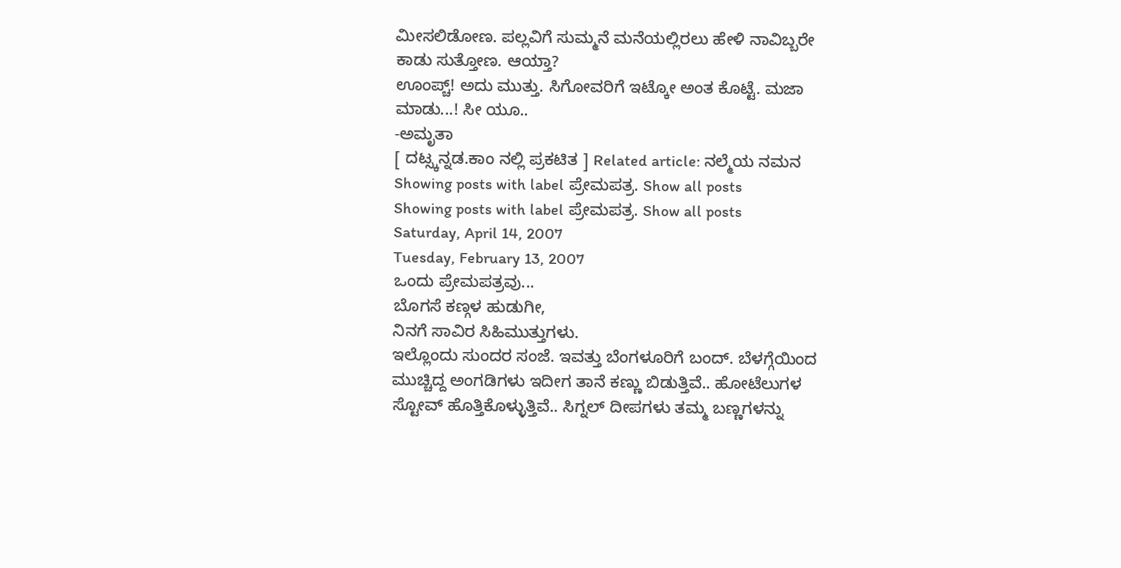ಮೀಸಲಿಡೋಣ. ಪಲ್ಲವಿಗೆ ಸುಮ್ಮನೆ ಮನೆಯಲ್ಲಿರಲು ಹೇಳಿ ನಾವಿಬ್ಬರೇ ಕಾಡು ಸುತ್ತೋಣ. ಆಯ್ತಾ?
ಊಂಪ್ಚ್! ಅದು ಮುತ್ತು. ಸಿಗೋವರಿಗೆ ಇಟ್ಕೋ ಅಂತ ಕೊಟ್ಟೆ. ಮಜಾ ಮಾಡು...! ಸೀ ಯೂ..
-ಅಮೃತಾ
[ ದಟ್ಸ್ಕನ್ನಡ.ಕಾಂ ನಲ್ಲಿ ಪ್ರಕಟಿತ ] Related article: ನಲ್ಮೆಯ ನಮನ
Showing posts with label ಪ್ರೇಮಪತ್ರ. Show all posts
Showing posts with label ಪ್ರೇಮಪತ್ರ. Show all posts
Saturday, April 14, 2007
Tuesday, February 13, 2007
ಒಂದು ಪ್ರೇಮಪತ್ರವು...
ಬೊಗಸೆ ಕಣ್ಗಳ ಹುಡುಗೀ,
ನಿನಗೆ ಸಾವಿರ ಸಿಹಿಮುತ್ತುಗಳು.
ಇಲ್ಲೊಂದು ಸುಂದರ ಸಂಜೆ. ಇವತ್ತು ಬೆಂಗಳೂರಿಗೆ ಬಂದ್. ಬೆಳಗ್ಗೆಯಿಂದ ಮುಚ್ಚಿದ್ದ ಅಂಗಡಿಗಳು ಇದೀಗ ತಾನೆ ಕಣ್ಣು ಬಿಡುತ್ತಿವೆ.. ಹೋಟೆಲುಗಳ ಸ್ಟೋವ್ ಹೊತ್ತಿಕೊಳ್ಳುತ್ತಿವೆ.. ಸಿಗ್ನಲ್ ದೀಪಗಳು ತಮ್ಮ ಬಣ್ಣಗಳನ್ನು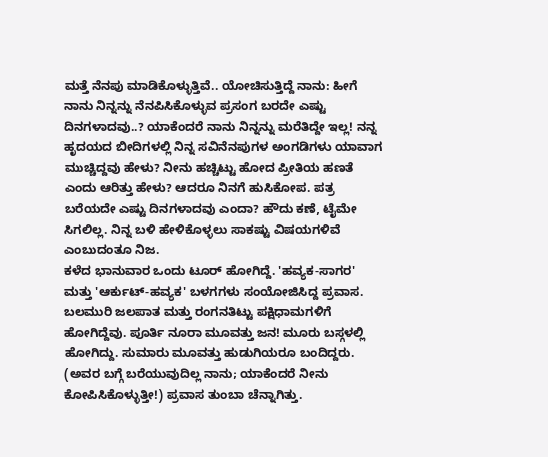ಮತ್ತೆ ನೆನಪು ಮಾಡಿಕೊಳ್ಳುತ್ತಿವೆ.. ಯೋಚಿಸುತ್ತಿದ್ದೆ ನಾನು: ಹೀಗೆ ನಾನು ನಿನ್ನನ್ನು ನೆನಪಿಸಿಕೊಳ್ಳುವ ಪ್ರಸಂಗ ಬರದೇ ಎಷ್ಟು ದಿನಗಳಾದವು..? ಯಾಕೆಂದರೆ ನಾನು ನಿನ್ನನ್ನು ಮರೆತಿದ್ದೇ ಇಲ್ಲ! ನನ್ನ ಹೃದಯದ ಬೀದಿಗಳಲ್ಲಿ ನಿನ್ನ ಸವಿನೆನಪುಗಳ ಅಂಗಡಿಗಳು ಯಾವಾಗ ಮುಚ್ಚಿದ್ದವು ಹೇಳು? ನೀನು ಹಚ್ಚಿಟ್ಟು ಹೋದ ಪ್ರೀತಿಯ ಹಣತೆ ಎಂದು ಆರಿತ್ತು ಹೇಳು? ಆದರೂ ನಿನಗೆ ಹುಸಿಕೋಪ. ಪತ್ರ ಬರೆಯದೇ ಎಷ್ಟು ದಿನಗಳಾದವು ಎಂದಾ? ಹೌದು ಕಣೆ, ಟೈಮೇ ಸಿಗಲಿಲ್ಲ. ನಿನ್ನ ಬಳಿ ಹೇಳಿಕೊಳ್ಳಲು ಸಾಕಷ್ಟು ವಿಷಯಗಳಿವೆ ಎಂಬುದಂತೂ ನಿಜ.
ಕಳೆದ ಭಾನುವಾರ ಒಂದು ಟೂರ್ ಹೋಗಿದ್ದೆ. 'ಹವ್ಯಕ-ಸಾಗರ' ಮತ್ತು 'ಆರ್ಕುಟ್-ಹವ್ಯಕ' ಬಳಗಗಳು ಸಂಯೋಜಿಸಿದ್ದ ಪ್ರವಾಸ. ಬಲಮುರಿ ಜಲಪಾತ ಮತ್ತು ರಂಗನತಿಟ್ಟು ಪಕ್ಷಿಧಾಮಗಳಿಗೆ ಹೋಗಿದ್ದೆವು. ಪೂರ್ತಿ ನೂರಾ ಮೂವತ್ತು ಜನ! ಮೂರು ಬಸ್ಗಳಲ್ಲಿ ಹೋಗಿದ್ದು. ಸುಮಾರು ಮೂವತ್ತು ಹುಡುಗಿಯರೂ ಬಂದಿದ್ದರು. (ಅವರ ಬಗ್ಗೆ ಬರೆಯುವುದಿಲ್ಲ ನಾನು; ಯಾಕೆಂದರೆ ನೀನು ಕೋಪಿಸಿಕೊಳ್ಳುತ್ತೀ!) ಪ್ರವಾಸ ತುಂಬಾ ಚೆನ್ನಾಗಿತ್ತು.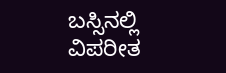ಬಸ್ಸಿನಲ್ಲಿ ವಿಪರೀತ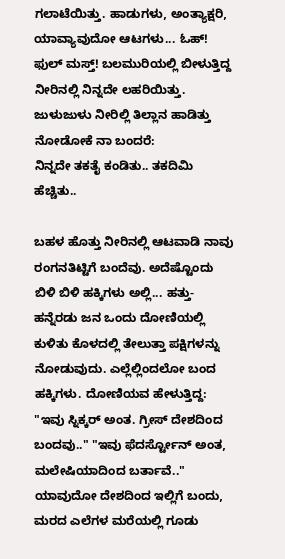ಗಲಾಟೆಯಿತ್ತು. ಹಾಡುಗಳು, ಅಂತ್ಯಾಕ್ಷರಿ, ಯಾವ್ಯಾವುದೋ ಆಟಗಳು... ಓಹ್! ಫುಲ್ ಮಸ್ತ್! ಬಲಮುರಿಯಲ್ಲಿ ಬೀಳುತ್ತಿದ್ದ ನೀರಿನಲ್ಲಿ ನಿನ್ನದೇ ಲಹರಿಯಿತ್ತು.
ಜುಳುಜುಳು ನೀರಿಲ್ಲಿ ತಿಲ್ಲಾನ ಹಾಡಿತ್ತು ನೋಡೋಕೆ ನಾ ಬಂದರೆ:
ನಿನ್ನದೇ ತಕತೈ ಕಂಡಿತು.. ತಕದಿಮಿ ಹೆಚ್ಚಿತು..

ಬಹಳ ಹೊತ್ತು ನೀರಿನಲ್ಲಿ ಆಟವಾಡಿ ನಾವು ರಂಗನತಿಟ್ಟಿಗೆ ಬಂದೆವು. ಅದೆಷ್ಟೊಂದು ಬಿಳಿ ಬಿಳಿ ಹಕ್ಕಿಗಳು ಅಲ್ಲಿ... ಹತ್ತು-ಹನ್ನೆರಡು ಜನ ಒಂದು ದೋಣಿಯಲ್ಲಿ ಕುಳಿತು ಕೊಳದಲ್ಲಿ ತೇಲುತ್ತಾ ಪಕ್ಷಿಗಳನ್ನು ನೋಡುವುದು. ಎಲ್ಲೆಲ್ಲಿಂದಲೋ ಬಂದ ಹಕ್ಕಿಗಳು. ದೋಣಿಯವ ಹೇಳುತ್ತಿದ್ದ: "ಇವು ಸ್ನಿಕ್ಕರ್ ಅಂತ. ಗ್ರೀಸ್ ದೇಶದಿಂದ ಬಂದವು.." "ಇವು ಫೆದರ್ಸ್ಟೋನ್ ಅಂತ, ಮಲೇಷಿಯಾದಿಂದ ಬರ್ತಾವೆ.." ಯಾವುದೋ ದೇಶದಿಂದ ಇಲ್ಲಿಗೆ ಬಂದು, ಮರದ ಎಲೆಗಳ ಮರೆಯಲ್ಲಿ ಗೂಡು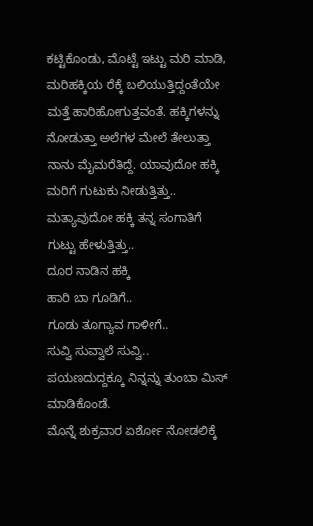ಕಟ್ಟಿಕೊಂಡು, ಮೊಟ್ಟೆ ಇಟ್ಟು ಮರಿ ಮಾಡಿ, ಮರಿಹಕ್ಕಿಯ ರೆಕ್ಕೆ ಬಲಿಯುತ್ತಿದ್ದಂತೆಯೇ ಮತ್ತೆ ಹಾರಿಹೋಗುತ್ತವಂತೆ. ಹಕ್ಕಿಗಳನ್ನು ನೋಡುತ್ತಾ ಅಲೆಗಳ ಮೇಲೆ ತೇಲುತ್ತಾ ನಾನು ಮೈಮರೆತಿದ್ದೆ. ಯಾವುದೋ ಹಕ್ಕಿ ಮರಿಗೆ ಗುಟುಕು ನೀಡುತ್ತಿತ್ತು.. ಮತ್ಯಾವುದೋ ಹಕ್ಕಿ ತನ್ನ ಸಂಗಾತಿಗೆ ಗುಟ್ಟು ಹೇಳುತ್ತಿತ್ತು..
ದೂರ ನಾಡಿನ ಹಕ್ಕಿ
ಹಾರಿ ಬಾ ಗೂಡಿಗೆ..
ಗೂಡು ತೂಗ್ಯಾವ ಗಾಳೀಗೆ..
ಸುವ್ವಿ ಸುವ್ವಾಲೆ ಸುವ್ವಿ..
ಪಯಣದುದ್ದಕ್ಕೂ ನಿನ್ನನ್ನು ತುಂಬಾ ಮಿಸ್ ಮಾಡಿಕೊಂಡೆ.
ಮೊನ್ನೆ ಶುಕ್ರವಾರ ಏರ್ಶೋ ನೋಡಲಿಕ್ಕೆ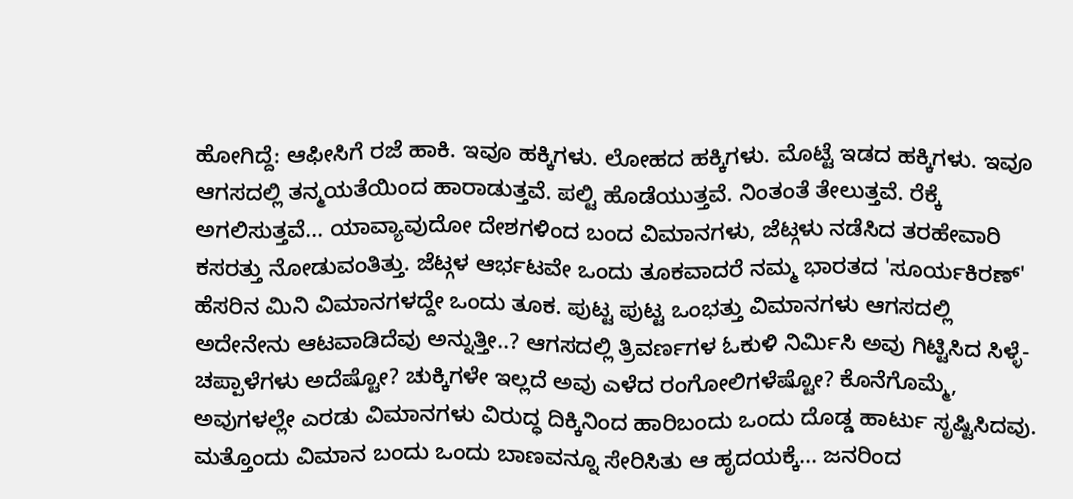ಹೋಗಿದ್ದೆ: ಆಫೀಸಿಗೆ ರಜೆ ಹಾಕಿ. ಇವೂ ಹಕ್ಕಿಗಳು. ಲೋಹದ ಹಕ್ಕಿಗಳು. ಮೊಟ್ಟೆ ಇಡದ ಹಕ್ಕಿಗಳು. ಇವೂ ಆಗಸದಲ್ಲಿ ತನ್ಮಯತೆಯಿಂದ ಹಾರಾಡುತ್ತವೆ. ಪಲ್ಟಿ ಹೊಡೆಯುತ್ತವೆ. ನಿಂತಂತೆ ತೇಲುತ್ತವೆ. ರೆಕ್ಕೆ ಅಗಲಿಸುತ್ತವೆ... ಯಾವ್ಯಾವುದೋ ದೇಶಗಳಿಂದ ಬಂದ ವಿಮಾನಗಳು, ಜೆಟ್ಗಳು ನಡೆಸಿದ ತರಹೇವಾರಿ ಕಸರತ್ತು ನೋಡುವಂತಿತ್ತು. ಜೆಟ್ಗಳ ಆರ್ಭಟವೇ ಒಂದು ತೂಕವಾದರೆ ನಮ್ಮ ಭಾರತದ 'ಸೂರ್ಯಕಿರಣ್' ಹೆಸರಿನ ಮಿನಿ ವಿಮಾನಗಳದ್ದೇ ಒಂದು ತೂಕ. ಪುಟ್ಟ ಪುಟ್ಟ ಒಂಭತ್ತು ವಿಮಾನಗಳು ಆಗಸದಲ್ಲಿ ಅದೇನೇನು ಆಟವಾಡಿದೆವು ಅನ್ನುತ್ತೀ..? ಆಗಸದಲ್ಲಿ ತ್ರಿವರ್ಣಗಳ ಓಕುಳಿ ನಿರ್ಮಿಸಿ ಅವು ಗಿಟ್ಟಿಸಿದ ಸಿಳ್ಳೆ-ಚಪ್ಪಾಳೆಗಳು ಅದೆಷ್ಟೋ? ಚುಕ್ಕಿಗಳೇ ಇಲ್ಲದೆ ಅವು ಎಳೆದ ರಂಗೋಲಿಗಳೆಷ್ಟೋ? ಕೊನೆಗೊಮ್ಮೆ, ಅವುಗಳಲ್ಲೇ ಎರಡು ವಿಮಾನಗಳು ವಿರುದ್ಧ ದಿಕ್ಕಿನಿಂದ ಹಾರಿಬಂದು ಒಂದು ದೊಡ್ಡ ಹಾರ್ಟು ಸೃಷ್ಟಿಸಿದವು. ಮತ್ತೊಂದು ವಿಮಾನ ಬಂದು ಒಂದು ಬಾಣವನ್ನೂ ಸೇರಿಸಿತು ಆ ಹೃದಯಕ್ಕೆ... ಜನರಿಂದ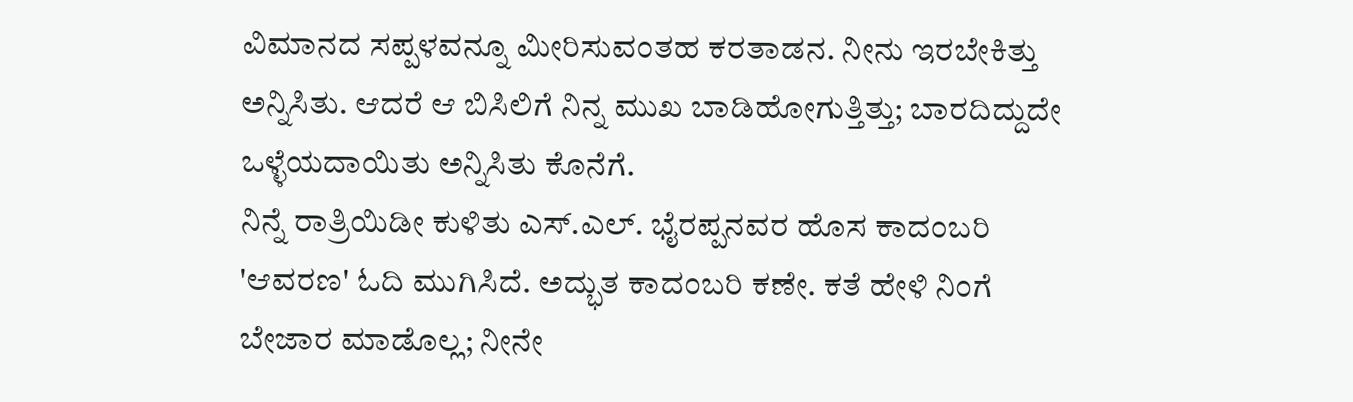ವಿಮಾನದ ಸಪ್ಪಳವನ್ನೂ ಮೀರಿಸುವಂತಹ ಕರತಾಡನ. ನೀನು ಇರಬೇಕಿತ್ತು ಅನ್ನಿಸಿತು. ಆದರೆ ಆ ಬಿಸಿಲಿಗೆ ನಿನ್ನ ಮುಖ ಬಾಡಿಹೋಗುತ್ತಿತ್ತು; ಬಾರದಿದ್ದುದೇ ಒಳ್ಳೆಯದಾಯಿತು ಅನ್ನಿಸಿತು ಕೊನೆಗೆ.
ನಿನ್ನೆ ರಾತ್ರಿಯಿಡೀ ಕುಳಿತು ಎಸ್.ಎಲ್. ಭೈರಪ್ಪನವರ ಹೊಸ ಕಾದಂಬರಿ 'ಆವರಣ' ಓದಿ ಮುಗಿಸಿದೆ. ಅದ್ಭುತ ಕಾದಂಬರಿ ಕಣೇ. ಕತೆ ಹೇಳಿ ನಿಂಗೆ ಬೇಜಾರ ಮಾಡೊಲ್ಲ; ನೀನೇ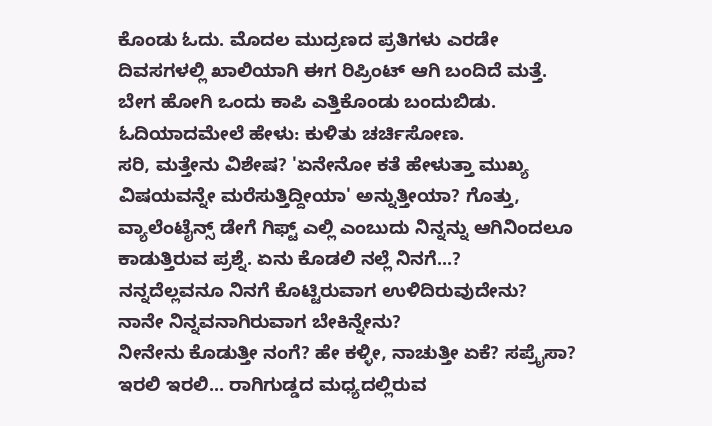ಕೊಂಡು ಓದು. ಮೊದಲ ಮುದ್ರಣದ ಪ್ರತಿಗಳು ಎರಡೇ ದಿವಸಗಳಲ್ಲಿ ಖಾಲಿಯಾಗಿ ಈಗ ರಿಪ್ರಿಂಟ್ ಆಗಿ ಬಂದಿದೆ ಮತ್ತೆ. ಬೇಗ ಹೋಗಿ ಒಂದು ಕಾಪಿ ಎತ್ತಿಕೊಂಡು ಬಂದುಬಿಡು. ಓದಿಯಾದಮೇಲೆ ಹೇಳು: ಕುಳಿತು ಚರ್ಚಿಸೋಣ.
ಸರಿ, ಮತ್ತೇನು ವಿಶೇಷ? 'ಏನೇನೋ ಕತೆ ಹೇಳುತ್ತಾ ಮುಖ್ಯ ವಿಷಯವನ್ನೇ ಮರೆಸುತ್ತಿದ್ದೀಯಾ' ಅನ್ನುತ್ತೀಯಾ? ಗೊತ್ತು, ವ್ಯಾಲೆಂಟೈನ್ಸ್ ಡೇಗೆ ಗಿಫ್ಟ್ ಎಲ್ಲಿ ಎಂಬುದು ನಿನ್ನನ್ನು ಆಗಿನಿಂದಲೂ ಕಾಡುತ್ತಿರುವ ಪ್ರಶ್ನೆ. ಏನು ಕೊಡಲಿ ನಲ್ಲೆ ನಿನಗೆ...?
ನನ್ನದೆಲ್ಲವನೂ ನಿನಗೆ ಕೊಟ್ಟಿರುವಾಗ ಉಳಿದಿರುವುದೇನು?
ನಾನೇ ನಿನ್ನವನಾಗಿರುವಾಗ ಬೇಕಿನ್ನೇನು?
ನೀನೇನು ಕೊಡುತ್ತೀ ನಂಗೆ? ಹೇ ಕಳ್ಳೀ, ನಾಚುತ್ತೀ ಏಕೆ? ಸಪ್ರೈಸಾ? ಇರಲಿ ಇರಲಿ... ರಾಗಿಗುಡ್ಡದ ಮಧ್ಯದಲ್ಲಿರುವ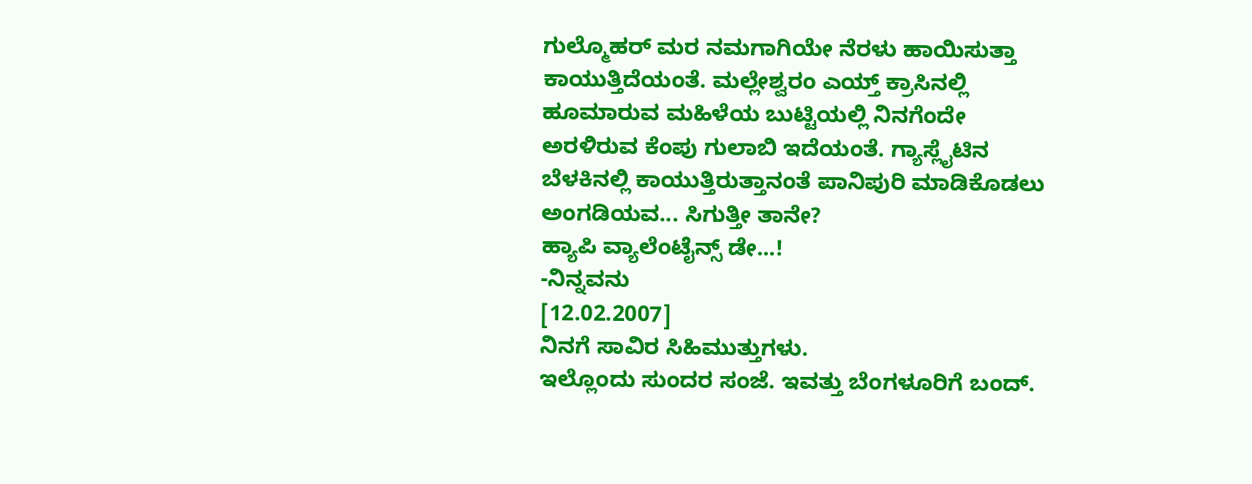ಗುಲ್ಮೊಹರ್ ಮರ ನಮಗಾಗಿಯೇ ನೆರಳು ಹಾಯಿಸುತ್ತಾ ಕಾಯುತ್ತಿದೆಯಂತೆ. ಮಲ್ಲೇಶ್ವರಂ ಎಯ್ತ್ ಕ್ರಾಸಿನಲ್ಲಿ ಹೂಮಾರುವ ಮಹಿಳೆಯ ಬುಟ್ಟಿಯಲ್ಲಿ ನಿನಗೆಂದೇ ಅರಳಿರುವ ಕೆಂಪು ಗುಲಾಬಿ ಇದೆಯಂತೆ. ಗ್ಯಾಸ್ಲೈಟಿನ ಬೆಳಕಿನಲ್ಲಿ ಕಾಯುತ್ತಿರುತ್ತಾನಂತೆ ಪಾನಿಪುರಿ ಮಾಡಿಕೊಡಲು ಅಂಗಡಿಯವ... ಸಿಗುತ್ತೀ ತಾನೇ?
ಹ್ಯಾಪಿ ವ್ಯಾಲೆಂಟೈನ್ಸ್ ಡೇ...!
-ನಿನ್ನವನು
[12.02.2007]
ನಿನಗೆ ಸಾವಿರ ಸಿಹಿಮುತ್ತುಗಳು.
ಇಲ್ಲೊಂದು ಸುಂದರ ಸಂಜೆ. ಇವತ್ತು ಬೆಂಗಳೂರಿಗೆ ಬಂದ್.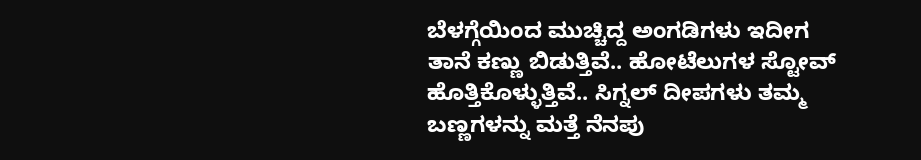ಬೆಳಗ್ಗೆಯಿಂದ ಮುಚ್ಚಿದ್ದ ಅಂಗಡಿಗಳು ಇದೀಗ ತಾನೆ ಕಣ್ಣು ಬಿಡುತ್ತಿವೆ.. ಹೋಟೆಲುಗಳ ಸ್ಟೋವ್ ಹೊತ್ತಿಕೊಳ್ಳುತ್ತಿವೆ.. ಸಿಗ್ನಲ್ ದೀಪಗಳು ತಮ್ಮ ಬಣ್ಣಗಳನ್ನು ಮತ್ತೆ ನೆನಪು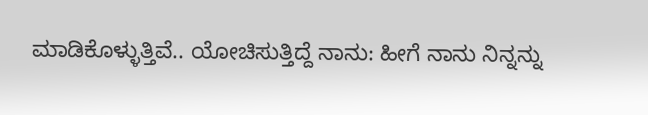ಮಾಡಿಕೊಳ್ಳುತ್ತಿವೆ.. ಯೋಚಿಸುತ್ತಿದ್ದೆ ನಾನು: ಹೀಗೆ ನಾನು ನಿನ್ನನ್ನು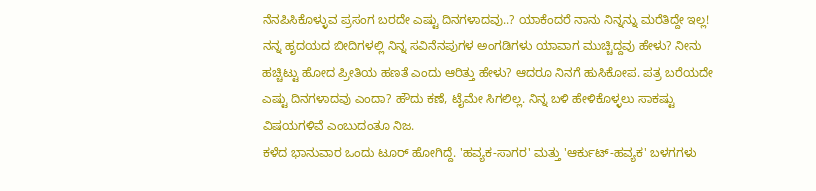ನೆನಪಿಸಿಕೊಳ್ಳುವ ಪ್ರಸಂಗ ಬರದೇ ಎಷ್ಟು ದಿನಗಳಾದವು..? ಯಾಕೆಂದರೆ ನಾನು ನಿನ್ನನ್ನು ಮರೆತಿದ್ದೇ ಇಲ್ಲ! ನನ್ನ ಹೃದಯದ ಬೀದಿಗಳಲ್ಲಿ ನಿನ್ನ ಸವಿನೆನಪುಗಳ ಅಂಗಡಿಗಳು ಯಾವಾಗ ಮುಚ್ಚಿದ್ದವು ಹೇಳು? ನೀನು ಹಚ್ಚಿಟ್ಟು ಹೋದ ಪ್ರೀತಿಯ ಹಣತೆ ಎಂದು ಆರಿತ್ತು ಹೇಳು? ಆದರೂ ನಿನಗೆ ಹುಸಿಕೋಪ. ಪತ್ರ ಬರೆಯದೇ ಎಷ್ಟು ದಿನಗಳಾದವು ಎಂದಾ? ಹೌದು ಕಣೆ, ಟೈಮೇ ಸಿಗಲಿಲ್ಲ. ನಿನ್ನ ಬಳಿ ಹೇಳಿಕೊಳ್ಳಲು ಸಾಕಷ್ಟು ವಿಷಯಗಳಿವೆ ಎಂಬುದಂತೂ ನಿಜ.
ಕಳೆದ ಭಾನುವಾರ ಒಂದು ಟೂರ್ ಹೋಗಿದ್ದೆ. 'ಹವ್ಯಕ-ಸಾಗರ' ಮತ್ತು 'ಆರ್ಕುಟ್-ಹವ್ಯಕ' ಬಳಗಗಳು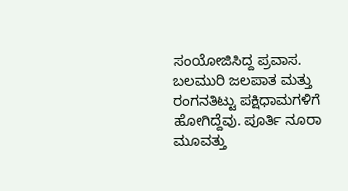ಸಂಯೋಜಿಸಿದ್ದ ಪ್ರವಾಸ. ಬಲಮುರಿ ಜಲಪಾತ ಮತ್ತು ರಂಗನತಿಟ್ಟು ಪಕ್ಷಿಧಾಮಗಳಿಗೆ ಹೋಗಿದ್ದೆವು. ಪೂರ್ತಿ ನೂರಾ ಮೂವತ್ತು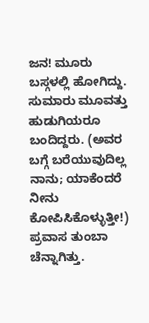ಜನ! ಮೂರು ಬಸ್ಗಳಲ್ಲಿ ಹೋಗಿದ್ದು. ಸುಮಾರು ಮೂವತ್ತು ಹುಡುಗಿಯರೂ ಬಂದಿದ್ದರು. (ಅವರ ಬಗ್ಗೆ ಬರೆಯುವುದಿಲ್ಲ ನಾನು; ಯಾಕೆಂದರೆ ನೀನು ಕೋಪಿಸಿಕೊಳ್ಳುತ್ತೀ!) ಪ್ರವಾಸ ತುಂಬಾ ಚೆನ್ನಾಗಿತ್ತು.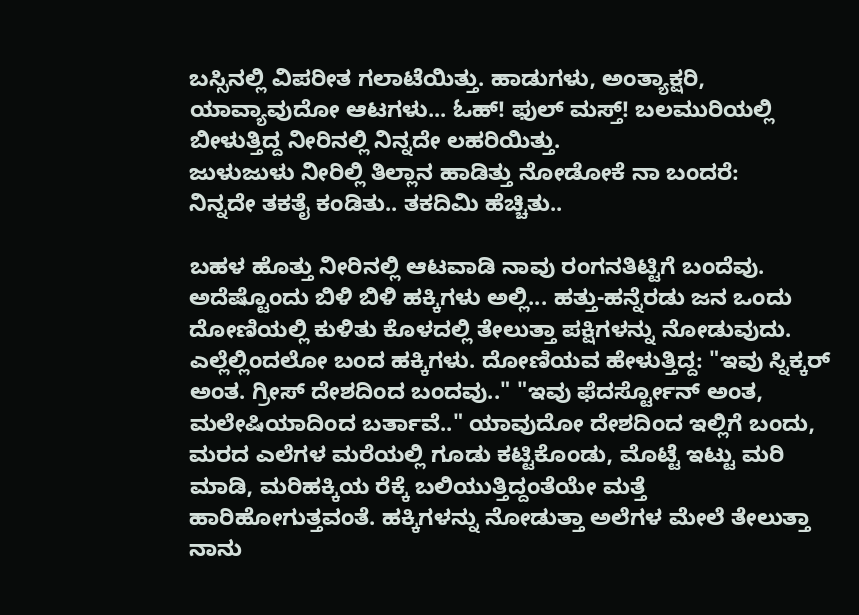ಬಸ್ಸಿನಲ್ಲಿ ವಿಪರೀತ ಗಲಾಟೆಯಿತ್ತು. ಹಾಡುಗಳು, ಅಂತ್ಯಾಕ್ಷರಿ, ಯಾವ್ಯಾವುದೋ ಆಟಗಳು... ಓಹ್! ಫುಲ್ ಮಸ್ತ್! ಬಲಮುರಿಯಲ್ಲಿ ಬೀಳುತ್ತಿದ್ದ ನೀರಿನಲ್ಲಿ ನಿನ್ನದೇ ಲಹರಿಯಿತ್ತು.
ಜುಳುಜುಳು ನೀರಿಲ್ಲಿ ತಿಲ್ಲಾನ ಹಾಡಿತ್ತು ನೋಡೋಕೆ ನಾ ಬಂದರೆ:
ನಿನ್ನದೇ ತಕತೈ ಕಂಡಿತು.. ತಕದಿಮಿ ಹೆಚ್ಚಿತು..

ಬಹಳ ಹೊತ್ತು ನೀರಿನಲ್ಲಿ ಆಟವಾಡಿ ನಾವು ರಂಗನತಿಟ್ಟಿಗೆ ಬಂದೆವು. ಅದೆಷ್ಟೊಂದು ಬಿಳಿ ಬಿಳಿ ಹಕ್ಕಿಗಳು ಅಲ್ಲಿ... ಹತ್ತು-ಹನ್ನೆರಡು ಜನ ಒಂದು ದೋಣಿಯಲ್ಲಿ ಕುಳಿತು ಕೊಳದಲ್ಲಿ ತೇಲುತ್ತಾ ಪಕ್ಷಿಗಳನ್ನು ನೋಡುವುದು. ಎಲ್ಲೆಲ್ಲಿಂದಲೋ ಬಂದ ಹಕ್ಕಿಗಳು. ದೋಣಿಯವ ಹೇಳುತ್ತಿದ್ದ: "ಇವು ಸ್ನಿಕ್ಕರ್ ಅಂತ. ಗ್ರೀಸ್ ದೇಶದಿಂದ ಬಂದವು.." "ಇವು ಫೆದರ್ಸ್ಟೋನ್ ಅಂತ, ಮಲೇಷಿಯಾದಿಂದ ಬರ್ತಾವೆ.." ಯಾವುದೋ ದೇಶದಿಂದ ಇಲ್ಲಿಗೆ ಬಂದು, ಮರದ ಎಲೆಗಳ ಮರೆಯಲ್ಲಿ ಗೂಡು ಕಟ್ಟಿಕೊಂಡು, ಮೊಟ್ಟೆ ಇಟ್ಟು ಮರಿ ಮಾಡಿ, ಮರಿಹಕ್ಕಿಯ ರೆಕ್ಕೆ ಬಲಿಯುತ್ತಿದ್ದಂತೆಯೇ ಮತ್ತೆ ಹಾರಿಹೋಗುತ್ತವಂತೆ. ಹಕ್ಕಿಗಳನ್ನು ನೋಡುತ್ತಾ ಅಲೆಗಳ ಮೇಲೆ ತೇಲುತ್ತಾ ನಾನು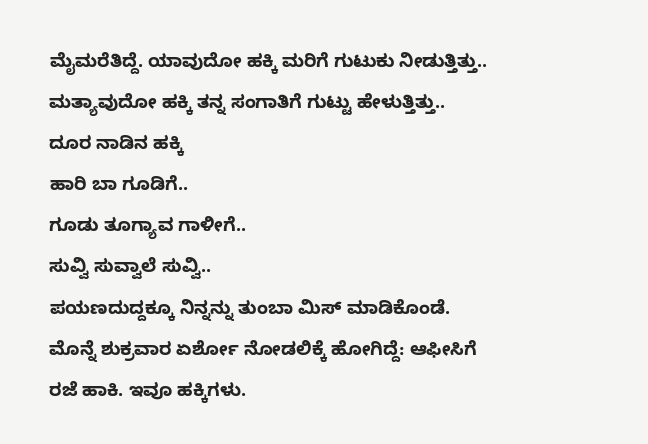ಮೈಮರೆತಿದ್ದೆ. ಯಾವುದೋ ಹಕ್ಕಿ ಮರಿಗೆ ಗುಟುಕು ನೀಡುತ್ತಿತ್ತು.. ಮತ್ಯಾವುದೋ ಹಕ್ಕಿ ತನ್ನ ಸಂಗಾತಿಗೆ ಗುಟ್ಟು ಹೇಳುತ್ತಿತ್ತು..
ದೂರ ನಾಡಿನ ಹಕ್ಕಿ
ಹಾರಿ ಬಾ ಗೂಡಿಗೆ..
ಗೂಡು ತೂಗ್ಯಾವ ಗಾಳೀಗೆ..
ಸುವ್ವಿ ಸುವ್ವಾಲೆ ಸುವ್ವಿ..
ಪಯಣದುದ್ದಕ್ಕೂ ನಿನ್ನನ್ನು ತುಂಬಾ ಮಿಸ್ ಮಾಡಿಕೊಂಡೆ.
ಮೊನ್ನೆ ಶುಕ್ರವಾರ ಏರ್ಶೋ ನೋಡಲಿಕ್ಕೆ ಹೋಗಿದ್ದೆ: ಆಫೀಸಿಗೆ ರಜೆ ಹಾಕಿ. ಇವೂ ಹಕ್ಕಿಗಳು.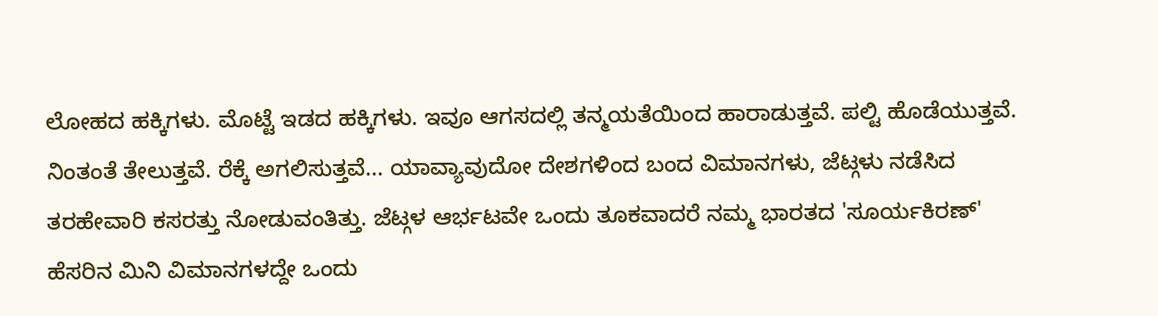ಲೋಹದ ಹಕ್ಕಿಗಳು. ಮೊಟ್ಟೆ ಇಡದ ಹಕ್ಕಿಗಳು. ಇವೂ ಆಗಸದಲ್ಲಿ ತನ್ಮಯತೆಯಿಂದ ಹಾರಾಡುತ್ತವೆ. ಪಲ್ಟಿ ಹೊಡೆಯುತ್ತವೆ. ನಿಂತಂತೆ ತೇಲುತ್ತವೆ. ರೆಕ್ಕೆ ಅಗಲಿಸುತ್ತವೆ... ಯಾವ್ಯಾವುದೋ ದೇಶಗಳಿಂದ ಬಂದ ವಿಮಾನಗಳು, ಜೆಟ್ಗಳು ನಡೆಸಿದ ತರಹೇವಾರಿ ಕಸರತ್ತು ನೋಡುವಂತಿತ್ತು. ಜೆಟ್ಗಳ ಆರ್ಭಟವೇ ಒಂದು ತೂಕವಾದರೆ ನಮ್ಮ ಭಾರತದ 'ಸೂರ್ಯಕಿರಣ್' ಹೆಸರಿನ ಮಿನಿ ವಿಮಾನಗಳದ್ದೇ ಒಂದು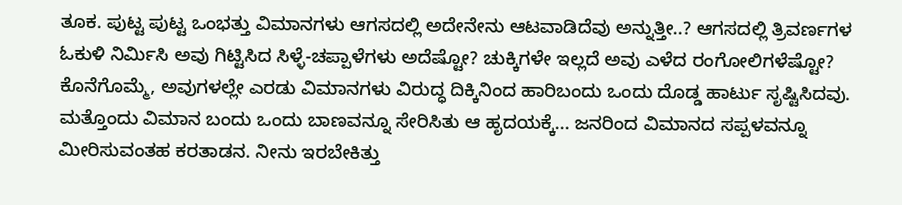ತೂಕ. ಪುಟ್ಟ ಪುಟ್ಟ ಒಂಭತ್ತು ವಿಮಾನಗಳು ಆಗಸದಲ್ಲಿ ಅದೇನೇನು ಆಟವಾಡಿದೆವು ಅನ್ನುತ್ತೀ..? ಆಗಸದಲ್ಲಿ ತ್ರಿವರ್ಣಗಳ ಓಕುಳಿ ನಿರ್ಮಿಸಿ ಅವು ಗಿಟ್ಟಿಸಿದ ಸಿಳ್ಳೆ-ಚಪ್ಪಾಳೆಗಳು ಅದೆಷ್ಟೋ? ಚುಕ್ಕಿಗಳೇ ಇಲ್ಲದೆ ಅವು ಎಳೆದ ರಂಗೋಲಿಗಳೆಷ್ಟೋ? ಕೊನೆಗೊಮ್ಮೆ, ಅವುಗಳಲ್ಲೇ ಎರಡು ವಿಮಾನಗಳು ವಿರುದ್ಧ ದಿಕ್ಕಿನಿಂದ ಹಾರಿಬಂದು ಒಂದು ದೊಡ್ಡ ಹಾರ್ಟು ಸೃಷ್ಟಿಸಿದವು. ಮತ್ತೊಂದು ವಿಮಾನ ಬಂದು ಒಂದು ಬಾಣವನ್ನೂ ಸೇರಿಸಿತು ಆ ಹೃದಯಕ್ಕೆ... ಜನರಿಂದ ವಿಮಾನದ ಸಪ್ಪಳವನ್ನೂ ಮೀರಿಸುವಂತಹ ಕರತಾಡನ. ನೀನು ಇರಬೇಕಿತ್ತು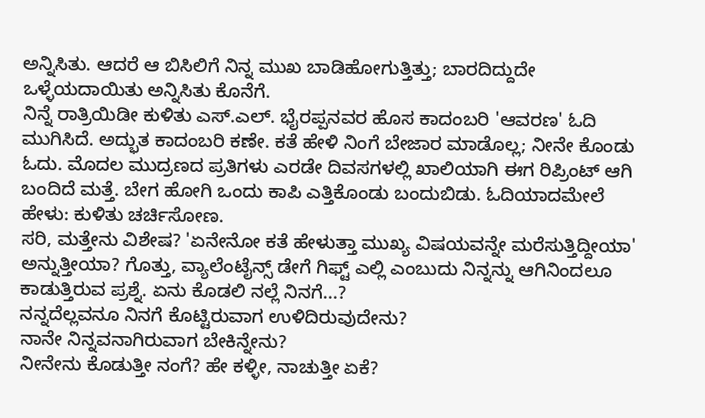ಅನ್ನಿಸಿತು. ಆದರೆ ಆ ಬಿಸಿಲಿಗೆ ನಿನ್ನ ಮುಖ ಬಾಡಿಹೋಗುತ್ತಿತ್ತು; ಬಾರದಿದ್ದುದೇ ಒಳ್ಳೆಯದಾಯಿತು ಅನ್ನಿಸಿತು ಕೊನೆಗೆ.
ನಿನ್ನೆ ರಾತ್ರಿಯಿಡೀ ಕುಳಿತು ಎಸ್.ಎಲ್. ಭೈರಪ್ಪನವರ ಹೊಸ ಕಾದಂಬರಿ 'ಆವರಣ' ಓದಿ ಮುಗಿಸಿದೆ. ಅದ್ಭುತ ಕಾದಂಬರಿ ಕಣೇ. ಕತೆ ಹೇಳಿ ನಿಂಗೆ ಬೇಜಾರ ಮಾಡೊಲ್ಲ; ನೀನೇ ಕೊಂಡು ಓದು. ಮೊದಲ ಮುದ್ರಣದ ಪ್ರತಿಗಳು ಎರಡೇ ದಿವಸಗಳಲ್ಲಿ ಖಾಲಿಯಾಗಿ ಈಗ ರಿಪ್ರಿಂಟ್ ಆಗಿ ಬಂದಿದೆ ಮತ್ತೆ. ಬೇಗ ಹೋಗಿ ಒಂದು ಕಾಪಿ ಎತ್ತಿಕೊಂಡು ಬಂದುಬಿಡು. ಓದಿಯಾದಮೇಲೆ ಹೇಳು: ಕುಳಿತು ಚರ್ಚಿಸೋಣ.
ಸರಿ, ಮತ್ತೇನು ವಿಶೇಷ? 'ಏನೇನೋ ಕತೆ ಹೇಳುತ್ತಾ ಮುಖ್ಯ ವಿಷಯವನ್ನೇ ಮರೆಸುತ್ತಿದ್ದೀಯಾ' ಅನ್ನುತ್ತೀಯಾ? ಗೊತ್ತು, ವ್ಯಾಲೆಂಟೈನ್ಸ್ ಡೇಗೆ ಗಿಫ್ಟ್ ಎಲ್ಲಿ ಎಂಬುದು ನಿನ್ನನ್ನು ಆಗಿನಿಂದಲೂ ಕಾಡುತ್ತಿರುವ ಪ್ರಶ್ನೆ. ಏನು ಕೊಡಲಿ ನಲ್ಲೆ ನಿನಗೆ...?
ನನ್ನದೆಲ್ಲವನೂ ನಿನಗೆ ಕೊಟ್ಟಿರುವಾಗ ಉಳಿದಿರುವುದೇನು?
ನಾನೇ ನಿನ್ನವನಾಗಿರುವಾಗ ಬೇಕಿನ್ನೇನು?
ನೀನೇನು ಕೊಡುತ್ತೀ ನಂಗೆ? ಹೇ ಕಳ್ಳೀ, ನಾಚುತ್ತೀ ಏಕೆ?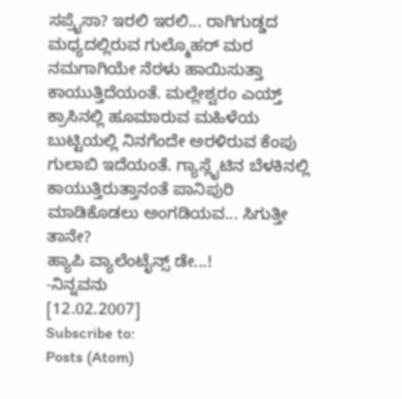ಸಪ್ರೈಸಾ? ಇರಲಿ ಇರಲಿ... ರಾಗಿಗುಡ್ಡದ ಮಧ್ಯದಲ್ಲಿರುವ ಗುಲ್ಮೊಹರ್ ಮರ ನಮಗಾಗಿಯೇ ನೆರಳು ಹಾಯಿಸುತ್ತಾ ಕಾಯುತ್ತಿದೆಯಂತೆ. ಮಲ್ಲೇಶ್ವರಂ ಎಯ್ತ್ ಕ್ರಾಸಿನಲ್ಲಿ ಹೂಮಾರುವ ಮಹಿಳೆಯ ಬುಟ್ಟಿಯಲ್ಲಿ ನಿನಗೆಂದೇ ಅರಳಿರುವ ಕೆಂಪು ಗುಲಾಬಿ ಇದೆಯಂತೆ. ಗ್ಯಾಸ್ಲೈಟಿನ ಬೆಳಕಿನಲ್ಲಿ ಕಾಯುತ್ತಿರುತ್ತಾನಂತೆ ಪಾನಿಪುರಿ ಮಾಡಿಕೊಡಲು ಅಂಗಡಿಯವ... ಸಿಗುತ್ತೀ ತಾನೇ?
ಹ್ಯಾಪಿ ವ್ಯಾಲೆಂಟೈನ್ಸ್ ಡೇ...!
-ನಿನ್ನವನು
[12.02.2007]
Subscribe to:
Posts (Atom)